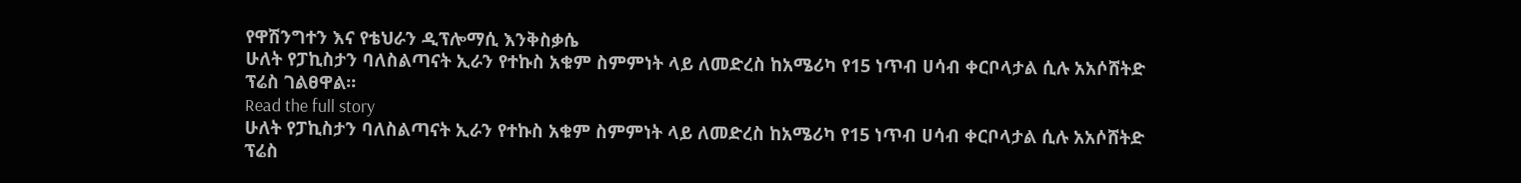የዋሽንግተን እና የቴህራን ዲፕሎማሲ እንቅስቃሴ
ሁለት የፓኪስታን ባለስልጣናት ኢራን የተኩስ አቁም ስምምነት ላይ ለመድረስ ከአሜሪካ የ15 ነጥብ ሀሳብ ቀርቦላታል ሲሉ አአሶሸትድ ፕሬስ ገልፀዋል።
Read the full story
ሁለት የፓኪስታን ባለስልጣናት ኢራን የተኩስ አቁም ስምምነት ላይ ለመድረስ ከአሜሪካ የ15 ነጥብ ሀሳብ ቀርቦላታል ሲሉ አአሶሸትድ ፕሬስ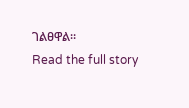ገልፀዋል።
Read the full story